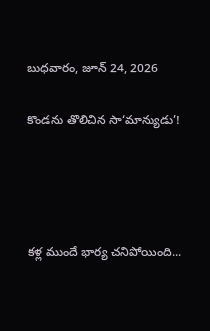బుధవారం, జూన్ 24, 2026

కొండను తొలిచిన సా‘మాన్యుడు’!




కళ్ల ముందే భార్య చనిపోయింది...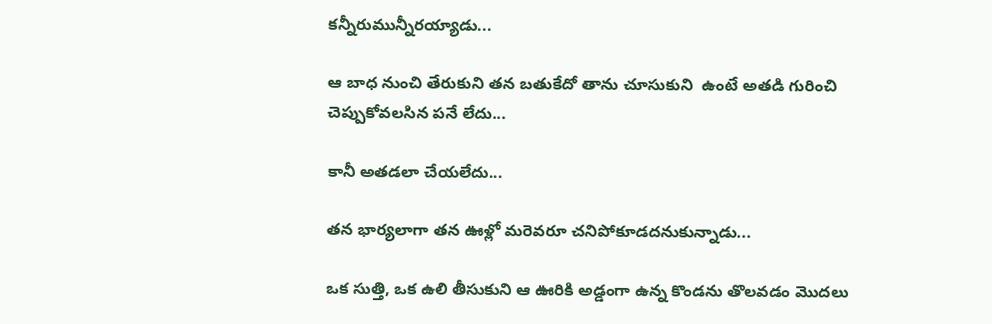కన్నీరుమున్నీరయ్యాడు...

ఆ బాధ నుంచి తేరుకుని తన బతుకేదో తాను చూసుకుని  ఉంటే అతడి గురించి చెప్పుకోవలసిన పనే లేదు...

కానీ అతడలా చేయలేదు...

తన భార్యలాగా తన ఊళ్లో మరెవరూ చనిపోకూడదనుకున్నాడు...

ఒక సుత్తి, ఒక ఉలి తీసుకుని ఆ ఊరికి అడ్డంగా ఉన్న కొండను తొలవడం మొదలు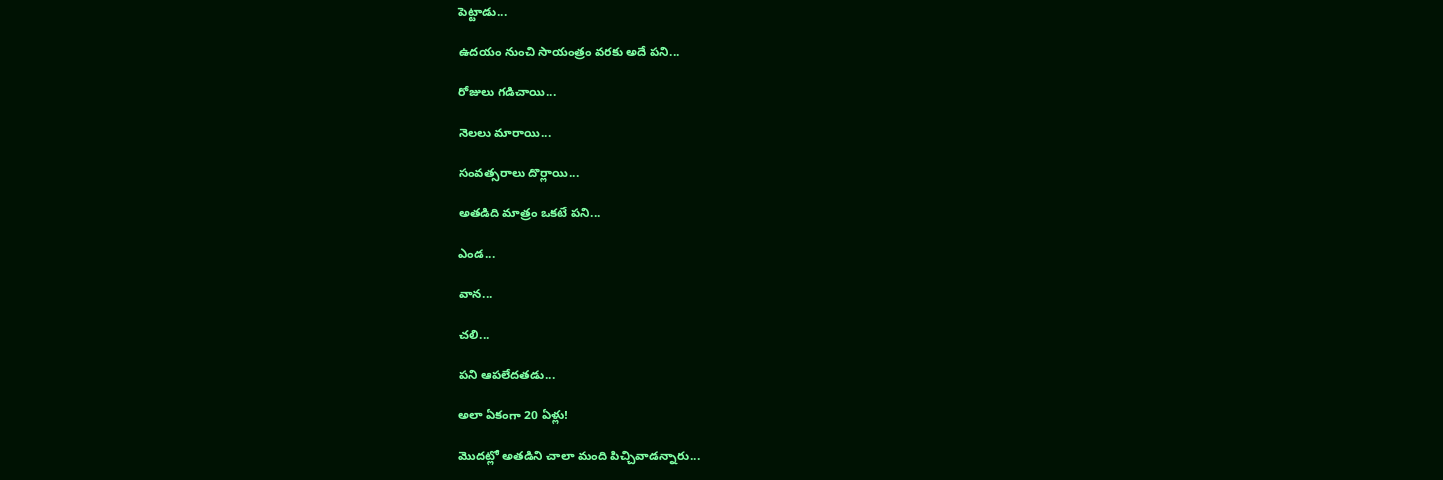పెట్టాడు...

ఉదయం నుంచి సాయంత్రం వరకు అదే పని...

రోజులు గడిచాయి...

నెలలు మారాయి...

సంవత్సరాలు దొర్లాయి...

అతడిది మాత్రం ఒకటే పని...

ఎండ...

వాన...

చలి...

పని ఆపలేదతడు...

అలా ఏకంగా 20 ఏళ్లు!

మొదట్లో అతడిని చాలా మంది పిచ్చివాడన్నారు...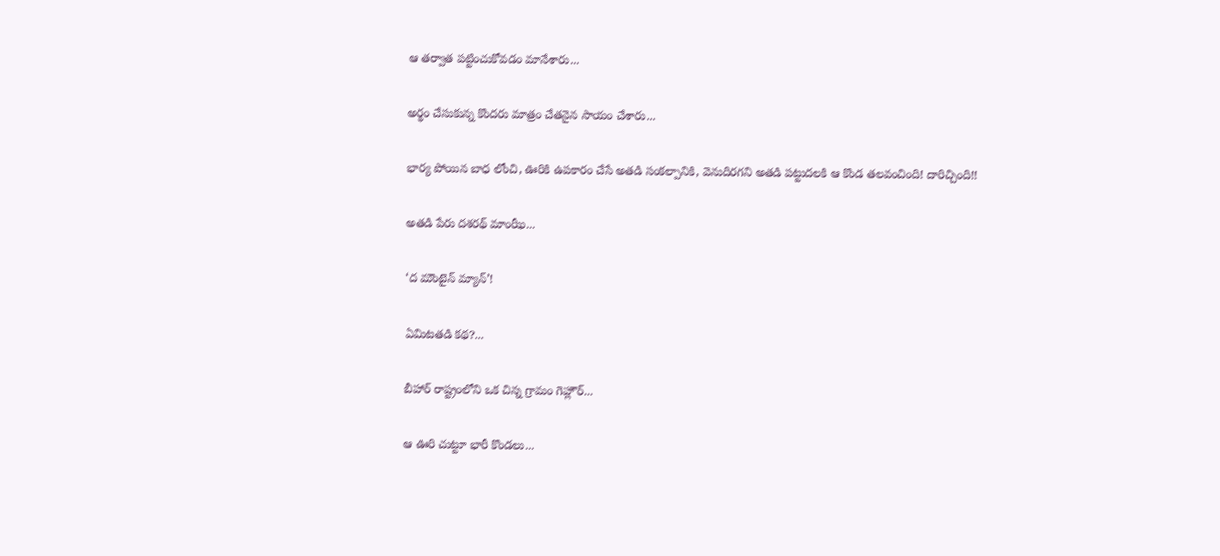ఆ తర్వాత పట్టించుకోవడం మానేశారు...

అర్థం చేసుకున్న కొందరు మాత్రం చేతనైన సాయం చేశారు...

భార్య పోయిన బాధ లోంచి, ఊరికి ఉపకారం చేసే అతడి సంకల్పానికి, వెనుదిరగని అతడి పట్టుదలకి ఆ కొండ తలవంచింది! దారిచ్చింది!!

అతడి పేరు దశరథ్ మాంఝీ...

‘ద మౌంటైన్ మ్యాన్’!

ఏమిటతడి కథ?...

బీహార్ రాష్ట్రంలోని ఒక చిన్న గ్రామం గెహ్లౌర్...

ఆ ఊరి చుట్టూ భారీ కొండలు...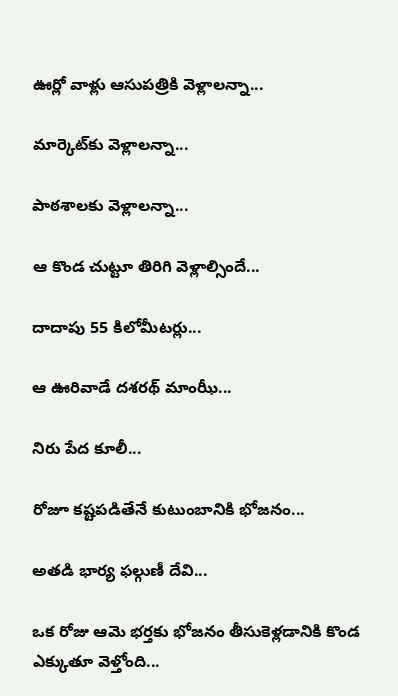ఊర్లో వాళ్లు ఆసుపత్రికి వెళ్లాలన్నా...

మార్కెట్‌కు వెళ్లాలన్నా...

పాఠశాలకు వెళ్లాలన్నా...

ఆ కొండ చుట్టూ తిరిగి వెళ్లాల్సిందే...

దాదాపు 55 కిలోమీటర్లు...

ఆ ఊరివాడే దశరథ్ మాంఝీ...

నిరు పేద కూలీ...

రోజూ కష్టపడితేనే కుటుంబానికి భోజనం...

అతడి భార్య ఫల్గుణీ దేవి...

ఒక రోజు ఆమె భర్తకు భోజనం తీసుకెళ్లడానికి కొండ ఎక్కుతూ వెళ్తోంది...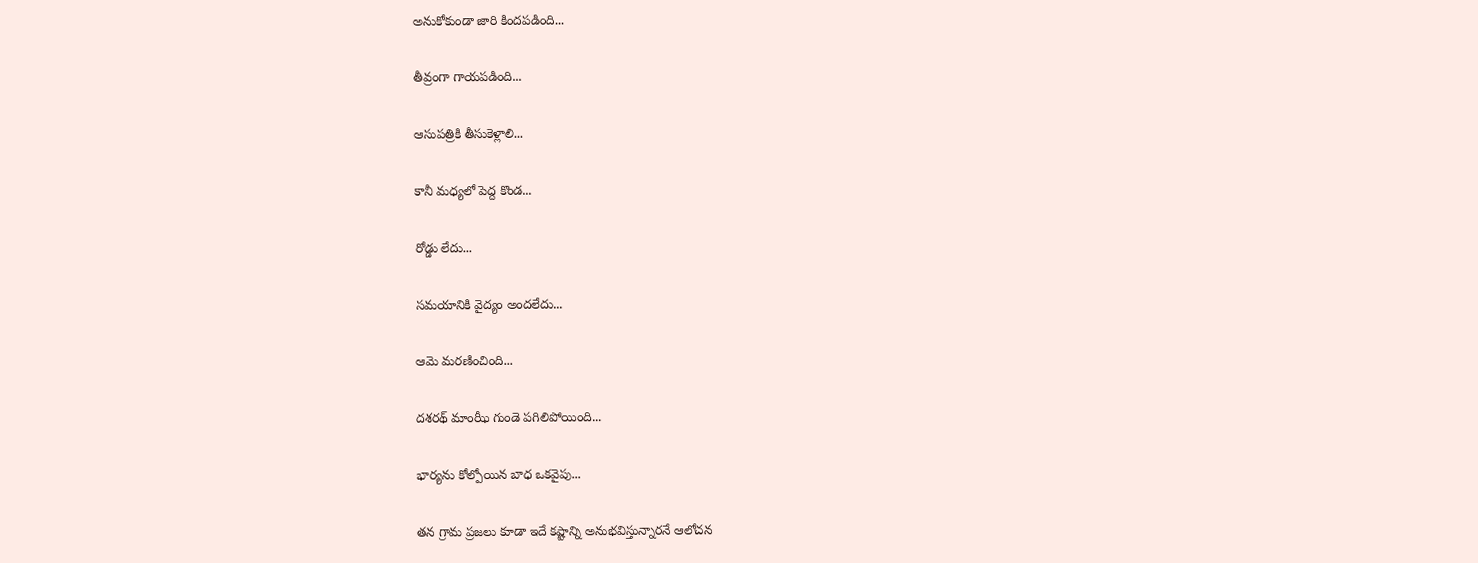అనుకోకుండా జారి కిందపడింది...

తీవ్రంగా గాయపడింది...

ఆసుపత్రికి తీసుకెళ్లాలి...

కానీ మధ్యలో పెద్ద కొండ...

రోడ్డు లేదు...

సమయానికి వైద్యం అందలేదు...

ఆమె మరణించింది...

దశరథ్ మాంఝీ గుండె పగిలిపోయింది...

భార్యను కోల్పోయిన బాధ ఒకవైపు...

తన గ్రామ ప్రజలు కూడా ఇదే కష్టాన్ని అనుభవిస్తున్నారనే ఆలోచన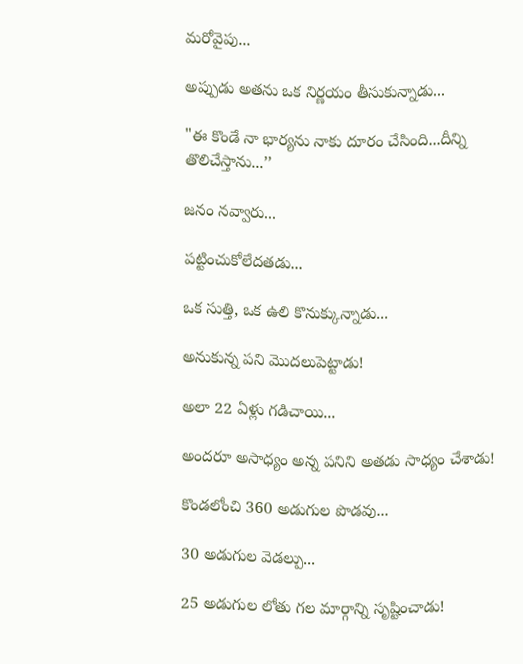మరోవైపు...

అప్పుడు అతను ఒక నిర్ణయం తీసుకున్నాడు...

"ఈ కొండే నా భార్యను నాకు దూరం చేసింది...దీన్ని తొలిచేస్తాను...’’

జనం నవ్వారు...

పట్టించుకోలేదతడు...

ఒక సుత్తి, ఒక ఉలి కొనుక్కున్నాడు...

అనుకున్న పని మొదలుపెట్టాడు!

అలా 22 ఏళ్లు గడిచాయి...

అందరూ అసాధ్యం అన్న పనిని అతడు సాధ్యం చేశాడు!

కొండలోంచి 360 అడుగుల పొడవు...

30 అడుగుల వెడల్పు...

25 అడుగుల లోతు గల మార్గాన్ని సృష్టించాడు!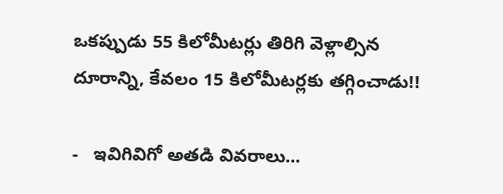ఒకప్పుడు 55 కిలోమీటర్లు తిరిగి వెళ్లాల్సిన దూరాన్ని, కేవలం 15 కిలోమీటర్లకు తగ్గించాడు!!

-   ఇవిగివిగో అతడి వివరాలు...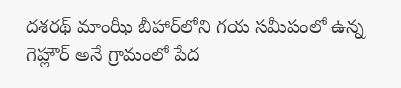దశరథ్ మాంఝీ బీహార్‌లోని గయ సమీపంలో ఉన్న గెహ్లౌర్ అనే గ్రామంలో పేద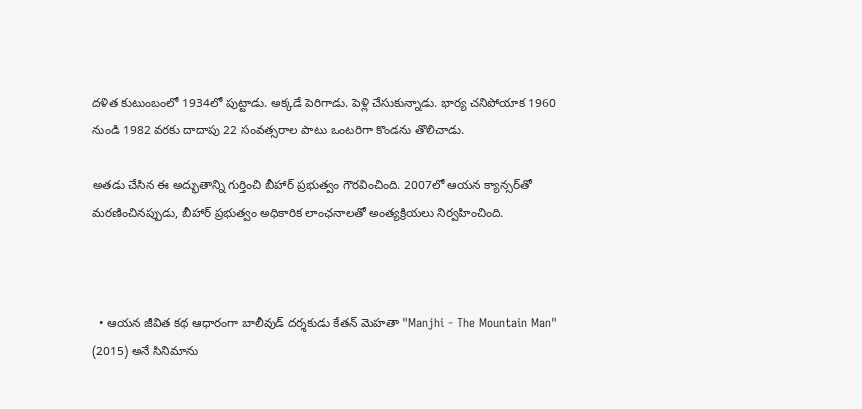దళిత కుటుంబంలో 1934లో పుట్టాడు. అక్కడే పెరిగాడు. పెళ్లి చేసుకున్నాడు. భార్య చనిపోయాక 1960 నుండి 1982 వరకు దాదాపు 22 సంవత్సరాల పాటు ఒంటరిగా కొండను తొలిచాడు.

అతడు చేసిన ఈ అద్భుతాన్ని గుర్తించి బీహార్ ప్రభుత్వం గౌరవించింది. 2007లో ఆయన క్యాన్సర్‌తో మరణించినప్పుడు, బీహార్ ప్రభుత్వం అధికారిక లాంఛనాలతో అంత్యక్రియలు నిర్వహించింది.



  • ఆయన జీవిత కథ ఆధారంగా బాలీవుడ్ దర్శకుడు కేతన్ మెహతా "Manjhi - The Mountain Man" (2015) అనే సినిమాను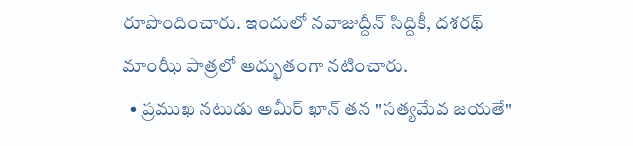రూపొందించారు. ఇందులో నవాజుద్దీన్ సిద్దికీ, దశరథ్ మాంఝీ పాత్రలో అద్భుతంగా నటించారు.
  • ప్రముఖ నటుడు అమీర్ ఖాన్ తన "సత్యమేవ జయతే"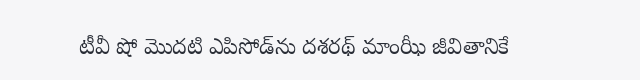టీవీ షో మొదటి ఎపిసోడ్‌ను దశరథ్ మాంఝీ జీవితానికే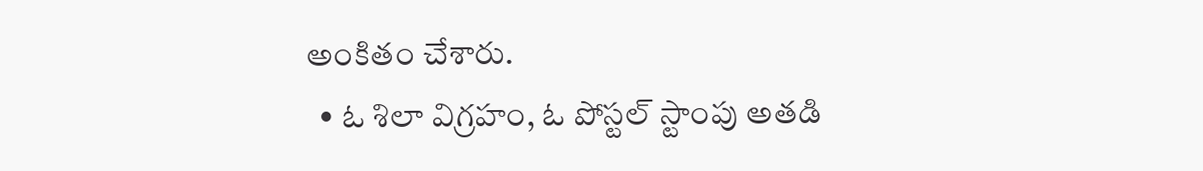అంకితం చేశారు.
  • ఓ శిలా విగ్రహం, ఓ పోస్టల్ స్టాంపు అతడి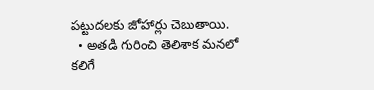పట్టుదలకు జోహార్లు చెబుతాయి.
  • అతడి గురించి తెలిశాక మనలో కలిగే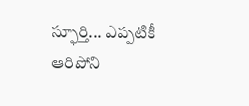స్ఫూర్తి... ఎప్పటికీ ఆరిపోని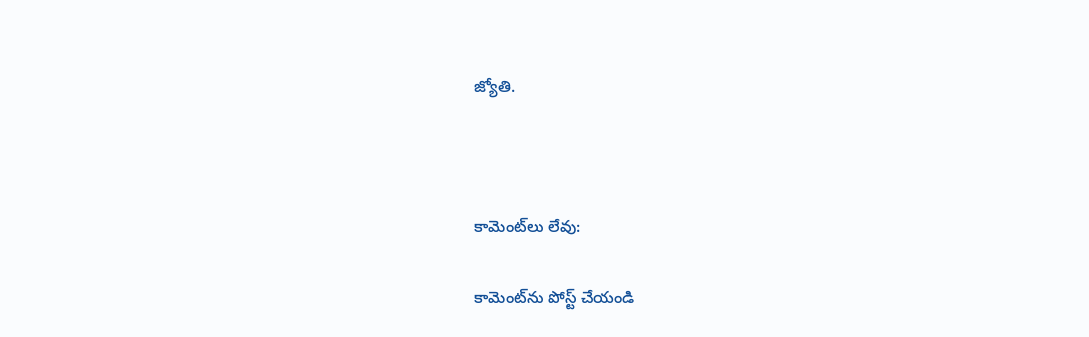జ్యోతి.



కామెంట్‌లు లేవు:

కామెంట్‌ను పోస్ట్ చేయండి